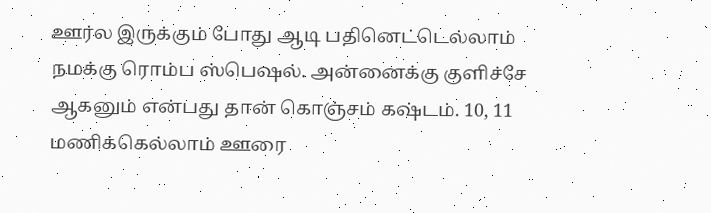ஊர்ல இருக்கும் போது ஆடி பதினெட்டெல்லாம் நமக்கு ரொம்ப ஸ்பெஷல். அன்னைக்கு குளிச்சே ஆகனும் என்பது தான் கொஞ்சம் கஷ்டம். 10, 11 மணிக்கெல்லாம் ஊரை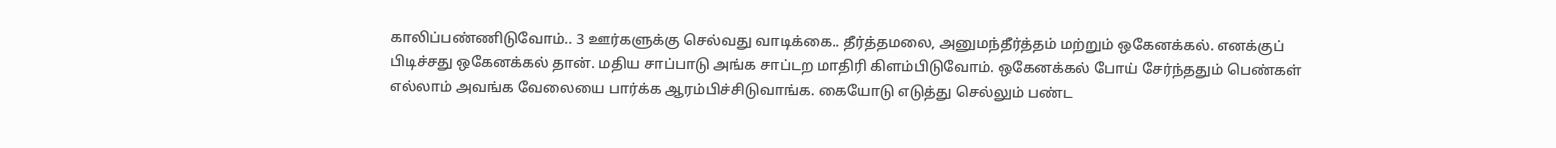காலிப்பண்ணிடுவோம்.. 3 ஊர்களுக்கு செல்வது வாடிக்கை.. தீர்த்தமலை, அனுமந்தீர்த்தம் மற்றும் ஒகேனக்கல். எனக்குப் பிடிச்சது ஒகேனக்கல் தான். மதிய சாப்பாடு அங்க சாப்டற மாதிரி கிளம்பிடுவோம். ஒகேனக்கல் போய் சேர்ந்ததும் பெண்கள் எல்லாம் அவங்க வேலையை பார்க்க ஆரம்பிச்சிடுவாங்க. கையோடு எடுத்து செல்லும் பண்ட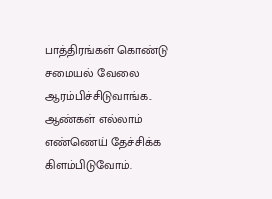பாத்திரங்கள் கொண்டு சமையல் வேலை ஆரம்பிச்சிடுவாங்க..
ஆண்கள் எல்லாம் எண்ணெய் தேச்சிக்க கிளம்பிடுவோம்.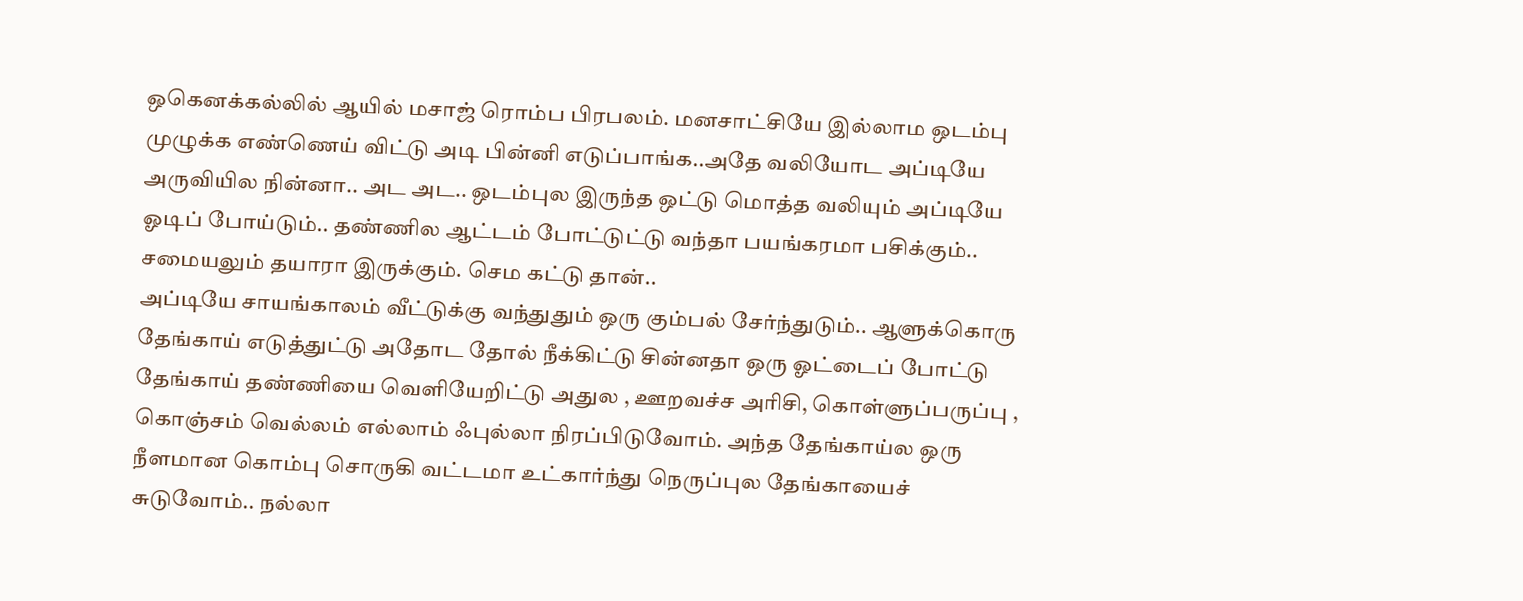ஒகெனக்கல்லில் ஆயில் மசாஜ் ரொம்ப பிரபலம். மனசாட்சியே இல்லாம ஒடம்பு முழுக்க எண்ணெய் விட்டு அடி பின்னி எடுப்பாங்க..அதே வலியோட அப்டியே அருவியில நின்னா.. அட அட.. ஒடம்புல இருந்த ஒட்டு மொத்த வலியும் அப்டியே ஓடிப் போய்டும்.. தண்ணில ஆட்டம் போட்டுட்டு வந்தா பயங்கரமா பசிக்கும்.. சமையலும் தயாரா இருக்கும். செம கட்டு தான்..
அப்டியே சாயங்காலம் வீட்டுக்கு வந்துதும் ஒரு கும்பல் சேர்ந்துடும்.. ஆளுக்கொரு தேங்காய் எடுத்துட்டு அதோட தோல் நீக்கிட்டு சின்னதா ஒரு ஓட்டைப் போட்டு தேங்காய் தண்ணியை வெளியேறிட்டு அதுல , ஊறவச்ச அரிசி, கொள்ளுப்பருப்பு , கொஞ்சம் வெல்லம் எல்லாம் ஃபுல்லா நிரப்பிடுவோம். அந்த தேங்காய்ல ஒரு நீளமான கொம்பு சொருகி வட்டமா உட்கார்ந்து நெருப்புல தேங்காயைச் சுடுவோம்.. நல்லா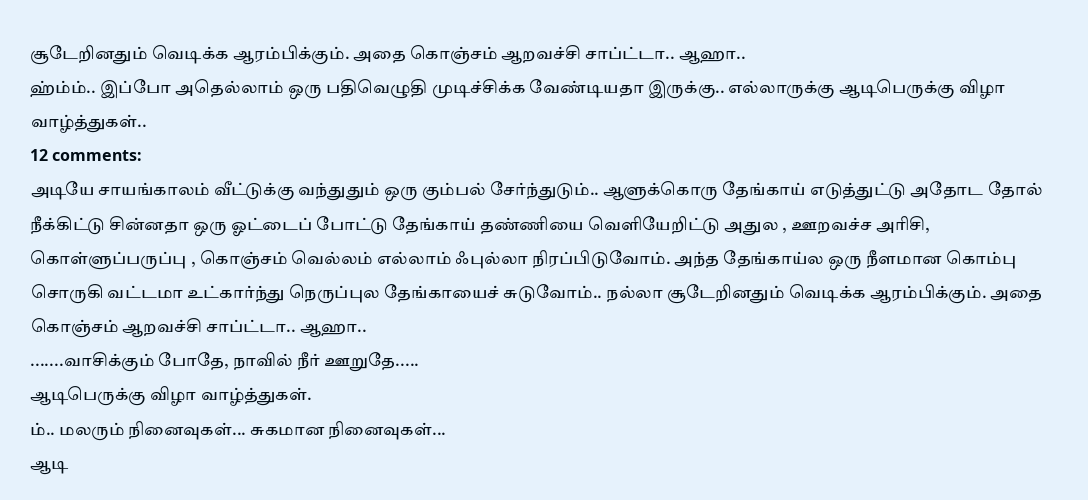சூடேறினதும் வெடிக்க ஆரம்பிக்கும். அதை கொஞ்சம் ஆறவச்சி சாப்ட்டா.. ஆஹா..
ஹ்ம்ம்.. இப்போ அதெல்லாம் ஒரு பதிவெழுதி முடிச்சிக்க வேண்டியதா இருக்கு.. எல்லாருக்கு ஆடிபெருக்கு விழா வாழ்த்துகள்..
12 comments:
அடியே சாயங்காலம் வீட்டுக்கு வந்துதும் ஒரு கும்பல் சேர்ந்துடும்.. ஆளுக்கொரு தேங்காய் எடுத்துட்டு அதோட தோல் நீக்கிட்டு சின்னதா ஒரு ஓட்டைப் போட்டு தேங்காய் தண்ணியை வெளியேறிட்டு அதுல , ஊறவச்ச அரிசி, கொள்ளுப்பருப்பு , கொஞ்சம் வெல்லம் எல்லாம் ஃபுல்லா நிரப்பிடுவோம். அந்த தேங்காய்ல ஒரு நீளமான கொம்பு சொருகி வட்டமா உட்கார்ந்து நெருப்புல தேங்காயைச் சுடுவோம்.. நல்லா சூடேறினதும் வெடிக்க ஆரம்பிக்கும். அதை கொஞ்சம் ஆறவச்சி சாப்ட்டா.. ஆஹா..
.......வாசிக்கும் போதே, நாவில் நீர் ஊறுதே.....
ஆடிபெருக்கு விழா வாழ்த்துகள்.
ம்.. மலரும் நினைவுகள்... சுகமான நினைவுகள்...
ஆடி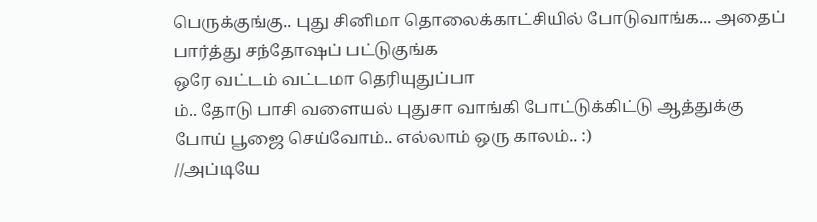பெருக்குங்கு.. புது சினிமா தொலைக்காட்சியில் போடுவாங்க... அதைப் பார்த்து சந்தோஷப் பட்டுகுங்க
ஒரே வட்டம் வட்டமா தெரியுதுப்பா
ம்.. தோடு பாசி வளையல் புதுசா வாங்கி போட்டுக்கிட்டு ஆத்துக்கு போய் பூஜை செய்வோம்.. எல்லாம் ஒரு காலம்.. :)
//அப்டியே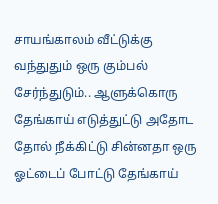சாயங்காலம் வீட்டுக்கு வந்துதும் ஒரு கும்பல் சேர்ந்துடும்.. ஆளுக்கொரு தேங்காய் எடுத்துட்டு அதோட தோல் நீக்கிட்டு சின்னதா ஒரு ஓட்டைப் போட்டு தேங்காய்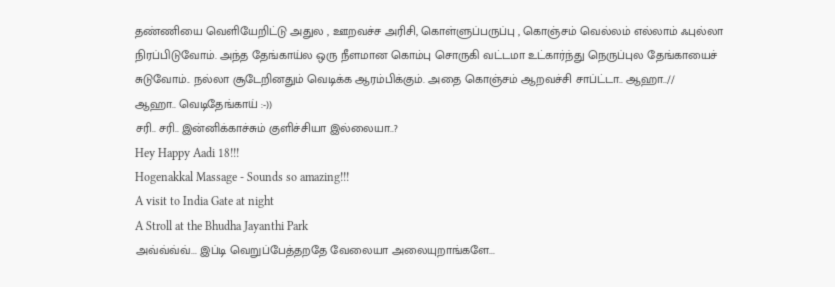தண்ணியை வெளியேறிட்டு அதுல , ஊறவச்ச அரிசி, கொள்ளுப்பருப்பு , கொஞ்சம் வெல்லம் எல்லாம் ஃபுல்லா நிரப்பிடுவோம். அந்த தேங்காய்ல ஒரு நீளமான கொம்பு சொருகி வட்டமா உட்கார்ந்து நெருப்புல தேங்காயைச் சுடுவோம்.. நல்லா சூடேறினதும் வெடிக்க ஆரம்பிக்கும். அதை கொஞ்சம் ஆறவச்சி சாப்ட்டா.. ஆஹா..//
ஆஹா.. வெடிதேங்காய் :-))
சரி.. சரி.. இன்னிக்காச்சும் குளிச்சியா இல்லையா..?
Hey Happy Aadi 18!!!
Hogenakkal Massage - Sounds so amazing!!!
A visit to India Gate at night
A Stroll at the Bhudha Jayanthi Park
அவ்வ்வ்வ்... இப்டி வெறுப்பேத்தறதே வேலையா அலையுறாங்களே...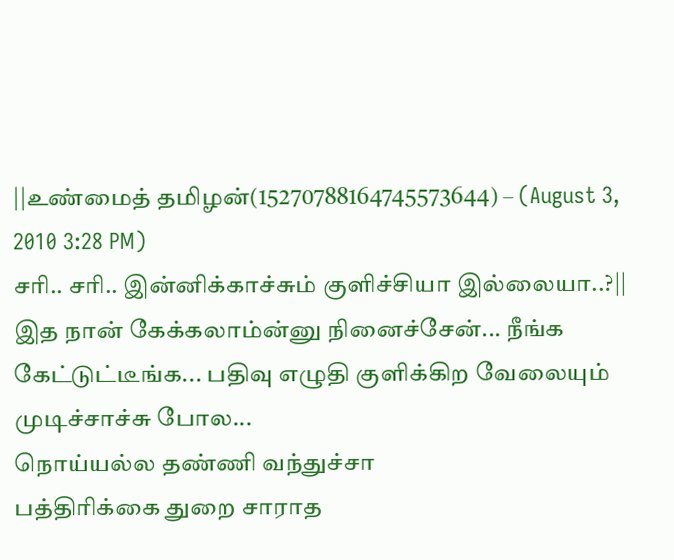||உண்மைத் தமிழன்(15270788164745573644) – (August 3, 2010 3:28 PM)
சரி.. சரி.. இன்னிக்காச்சும் குளிச்சியா இல்லையா..?||
இத நான் கேக்கலாம்ன்னு நினைச்சேன்... நீங்க கேட்டுட்டீங்க... பதிவு எழுதி குளிக்கிற வேலையும் முடிச்சாச்சு போல...
நொய்யல்ல தண்ணி வந்துச்சா
பத்திரிக்கை துறை சாராத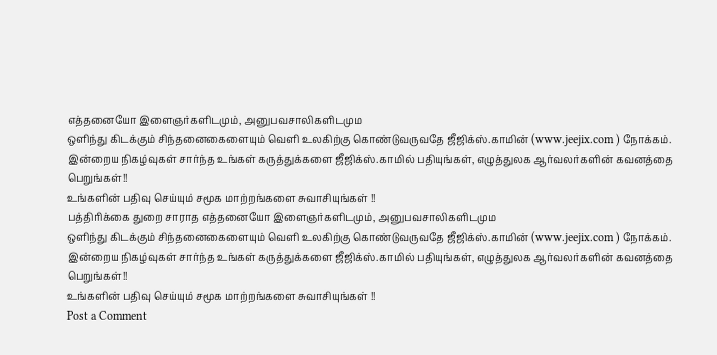எத்தனையோ இளைஞர்களிடமும், அனுபவசாலிகளிடமும
ஒளிந்து கிடக்கும் சிந்தனைகைளையும் வெளி உலகிற்கு கொண்டுவருவதே ஜீஜிக்ஸ்.காமின் (www.jeejix.com ) நோக்கம்.
இன்றைய நிகழ்வுகள் சார்ந்த உங்கள் கருத்துக்களை ஜீஜிக்ஸ்.காமில் பதியுங்கள், எழுத்துலக ஆர்வலர்களின் கவனத்தை பெறுங்கள்!!
உங்களின் பதிவு செய்யும் சமூக மாற்றங்களை சுவாசியுங்கள் !!
பத்திரிக்கை துறை சாராத எத்தனையோ இளைஞர்களிடமும், அனுபவசாலிகளிடமும
ஒளிந்து கிடக்கும் சிந்தனைகைளையும் வெளி உலகிற்கு கொண்டுவருவதே ஜீஜிக்ஸ்.காமின் (www.jeejix.com ) நோக்கம்.
இன்றைய நிகழ்வுகள் சார்ந்த உங்கள் கருத்துக்களை ஜீஜிக்ஸ்.காமில் பதியுங்கள், எழுத்துலக ஆர்வலர்களின் கவனத்தை பெறுங்கள்!!
உங்களின் பதிவு செய்யும் சமூக மாற்றங்களை சுவாசியுங்கள் !!
Post a Comment